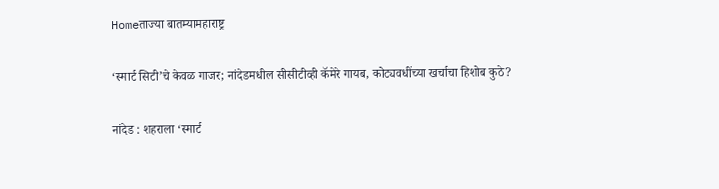Homeताज्या बातम्यामहाराष्ट्र

‘स्मार्ट सिटी’चे केवळ गाजर; नांदेडमधील सीसीटीव्ही कॅमेरे गायब, कोट्यवधींच्या खर्चाचा हिशोब कुठे?

नांदेड : शहराला ‘स्मार्ट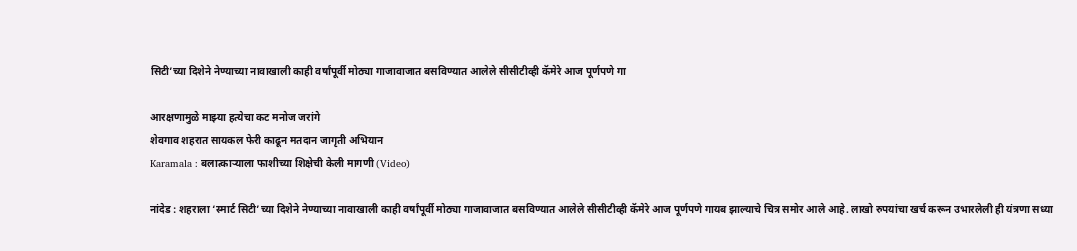सिटी’च्या दिशेने नेण्याच्या नावाखाली काही वर्षांपूर्वी मोठ्या गाजावाजात बसविण्यात आलेले सीसीटीव्ही कॅमेरे आज पूर्णपणे गा

आरक्षणामुळे माझ्या हत्येचा कट मनोज जरांगे
शेवगाव शहरात सायकल फेरी काढून मतदान जागृती अभियान
Karamala : बलात्काऱ्याला फाशीच्या शिक्षेची केली मागणी (Video)

नांदेड : शहराला ‘स्मार्ट सिटी’च्या दिशेने नेण्याच्या नावाखाली काही वर्षांपूर्वी मोठ्या गाजावाजात बसविण्यात आलेले सीसीटीव्ही कॅमेरे आज पूर्णपणे गायब झाल्याचे चित्र समोर आले आहे. लाखो रुपयांचा खर्च करून उभारलेली ही यंत्रणा सध्या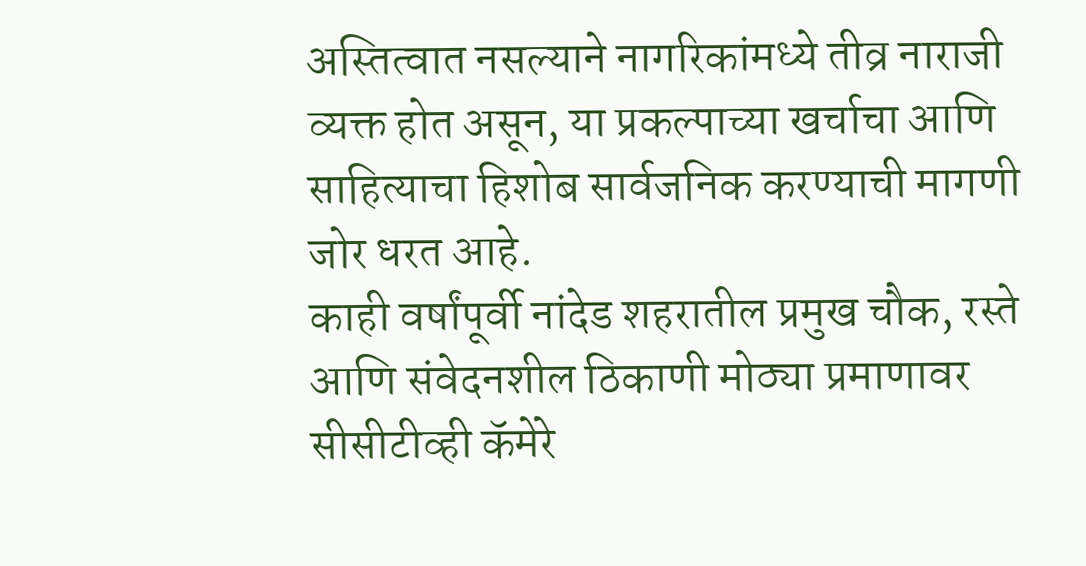अस्तित्वात नसल्याने नागरिकांमध्ये तीव्र नाराजी व्यक्त होत असून, या प्रकल्पाच्या खर्चाचा आणि साहित्याचा हिशोब सार्वजनिक करण्याची मागणी जोर धरत आहे.
काही वर्षांपूर्वी नांदेड शहरातील प्रमुख चौक, रस्ते आणि संवेदनशील ठिकाणी मोठ्या प्रमाणावर सीसीटीव्ही कॅमेरे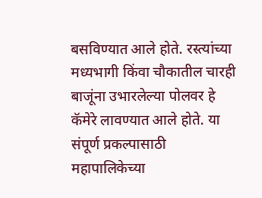बसविण्यात आले होते. रस्त्यांच्या मध्यभागी किंवा चौकातील चारही बाजूंना उभारलेल्या पोलवर हे कॅमेरे लावण्यात आले होते. या संपूर्ण प्रकल्पासाठी महापालिकेच्या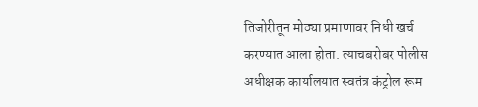तिजोरीतून मोठ्या प्रमाणावर निधी खर्च करण्यात आला होता. त्याचबरोबर पोलीस अधीक्षक कार्यालयात स्वतंत्र कंट्रोल रूम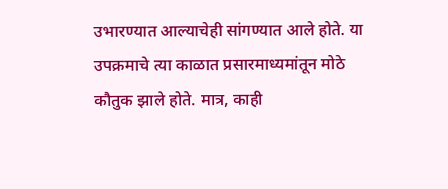उभारण्यात आल्याचेही सांगण्यात आले होते. या उपक्रमाचे त्या काळात प्रसारमाध्यमांतून मोठे कौतुक झाले होते. मात्र, काही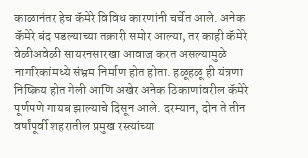काळानंतर हेच कॅमेरे विविध कारणांनी चर्चेत आले. अनेक कॅमेरे बंद पडल्याच्या तक्रारी समोर आल्या, तर काही कॅमेरे वेळीअवेळी सायरनसारखा आवाज करत असल्यामुळे नागरिकांमध्ये संभ्रम निर्माण होत होता. हळूहळू ही यंत्रणा निष्क्रिय होत गेली आणि अखेर अनेक ठिकाणांवरील कॅमेरे पूर्णपणे गायब झाल्याचे दिसून आले. दरम्यान, दोन ते तीन वर्षांपूर्वी शहरातील प्रमुख रस्त्यांच्या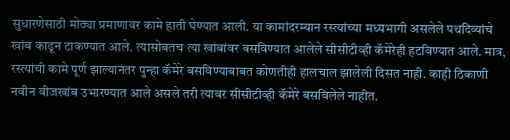सुधारणेसाठी मोठ्या प्रमाणावर कामे हाती घेण्यात आली. या कामांदरम्यान रस्त्यांच्या मध्यभागी असलेले पथदिव्यांचे खांब काढून टाकण्यात आले. त्यासोबतच त्या खांबांवर बसविण्यात आलेले सीसीटीव्ही कॅमेरेही हटविण्यात आले. मात्र, रस्त्यांची कामे पूर्ण झाल्यानंतर पुन्हा कॅमेरे बसविण्याबाबत कोणतीही हालचाल झालेली दिसत नाही. काही ठिकाणी नवीन वीजखांब उभारण्यात आले असले तरी त्यावर सीसीटीव्ही कॅमेरे बसविलेले नाहीत.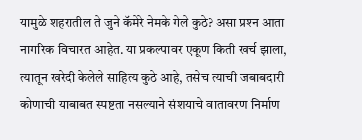यामुळे शहरातील ते जुने कॅमेरे नेमके गेले कुठे? असा प्रश्‍न आता नागरिक विचारत आहेत. या प्रकल्पावर एकूण किती खर्च झाला, त्यातून खरेदी केलेले साहित्य कुठे आहे, तसेच त्याची जबाबदारी कोणाची याबाबत स्पष्टता नसल्याने संशयाचे वातावरण निर्माण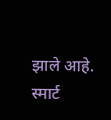झाले आहे. स्मार्ट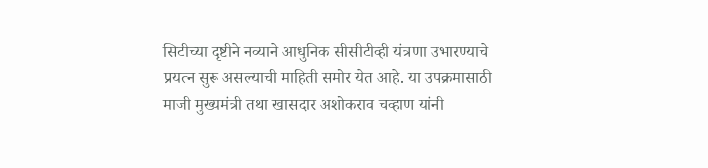सिटीच्या दृष्टीने नव्याने आधुनिक सीसीटीव्ही यंत्रणा उभारण्याचे प्रयत्न सुरू असल्याची माहिती समोर येत आहे. या उपक्रमासाठी माजी मुख्यमंत्री तथा खासदार अशोकराव चव्हाण यांनी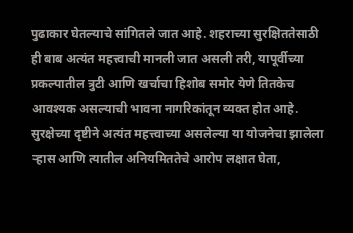पुढाकार घेतल्याचे सांगितले जात आहे. शहराच्या सुरक्षिततेसाठी ही बाब अत्यंत महत्त्वाची मानली जात असली तरी, यापूर्वीच्या प्रकल्पातील त्रुटी आणि खर्चाचा हिशोब समोर येणे तितकेच आवश्यक असल्याची भावना नागरिकांतून व्यक्त होत आहे. सुरक्षेच्या दृष्टीने अत्यंत महत्त्वाच्या असलेल्या या योजनेचा झालेला र्‍हास आणि त्यातील अनियमिततेचे आरोप लक्षात घेता,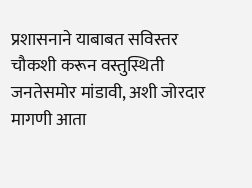प्रशासनाने याबाबत सविस्तर चौकशी करून वस्तुस्थिती जनतेसमोर मांडावी, अशी जोरदार मागणी आता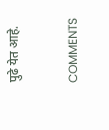पुढे येत आहे.

COMMENTS